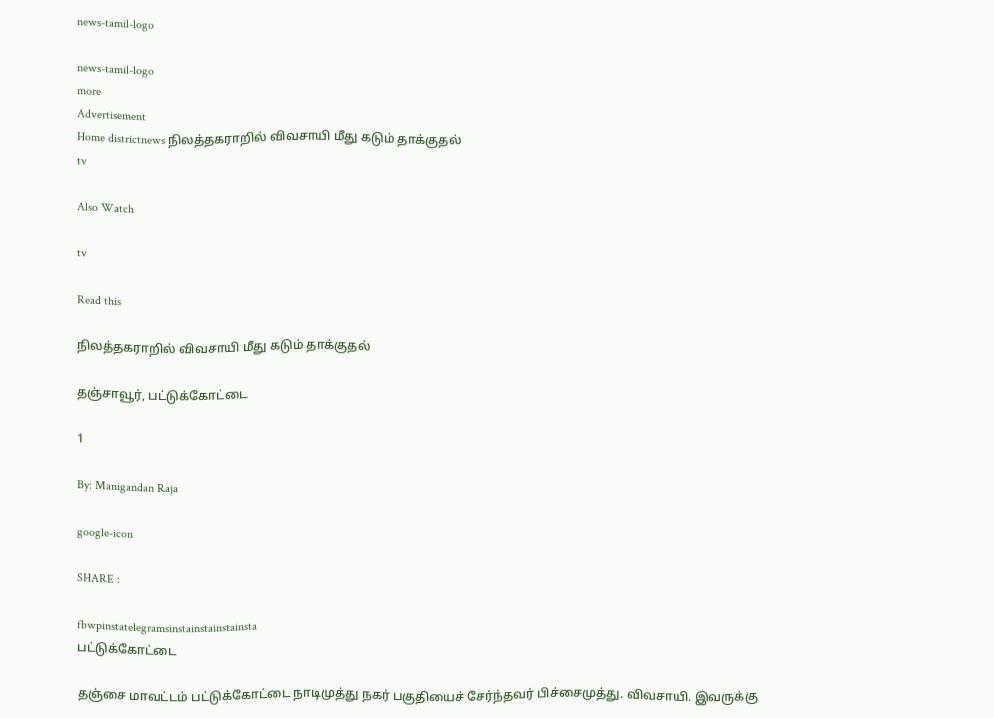news-tamil-logo

news-tamil-logo
more
Advertisement
Home districtnews நிலத்தகராறில் விவசாயி மீது கடும் தாக்குதல்
tv

Also Watch

tv

Read this

நிலத்தகராறில் விவசாயி மீது கடும் தாக்குதல்

தஞ்சாவூர், பட்டுக்கோட்டை

1

By: Manigandan Raja

google-icon

SHARE :

fbwpinstatelegramsinstainstainstainsta
பட்டுக்கோட்டை

தஞ்சை மாவட்டம் பட்டுக்கோட்டை நாடிமுத்து நகர் பகுதியைச் சேர்ந்தவர் பிச்சைமுத்து. விவசாயி. இவருக்கு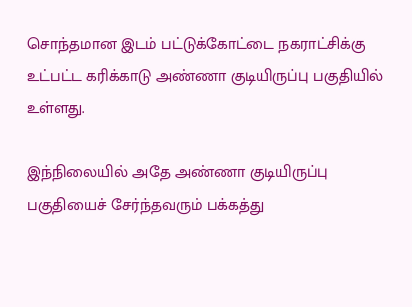சொந்தமான இடம் பட்டுக்கோட்டை நகராட்சிக்கு உட்பட்ட கரிக்காடு அண்ணா குடியிருப்பு பகுதியில் உள்ளது.

இந்நிலையில் அதே அண்ணா குடியிருப்பு பகுதியைச் சேர்ந்தவரும் பக்கத்து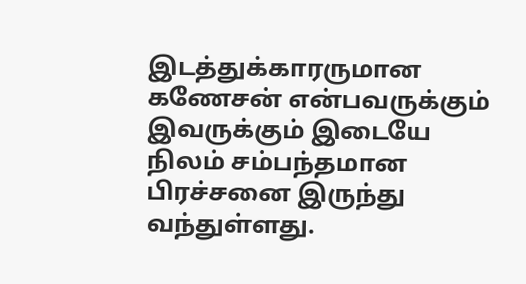இடத்துக்காரருமான கணேசன் என்பவருக்கும் இவருக்கும் இடையே நிலம் சம்பந்தமான பிரச்சனை இருந்து
வந்துள்ளது.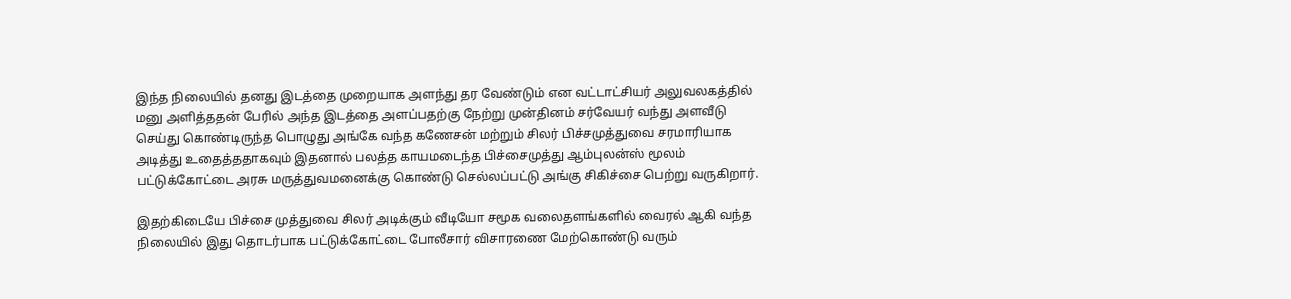இந்த நிலையில் தனது இடத்தை முறையாக அளந்து தர வேண்டும் என வட்டாட்சியர் அலுவலகத்தில் மனு அளித்ததன் பேரில் அந்த இடத்தை அளப்பதற்கு நேற்று முன்தினம் சர்வேயர் வந்து அளவீடு செய்து கொண்டிருந்த பொழுது அங்கே வந்த கணேசன் மற்றும் சிலர் பிச்சமுத்துவை சரமாரியாக அடித்து உதைத்ததாகவும் இதனால் பலத்த காயமடைந்த பிச்சைமுத்து ஆம்புலன்ஸ் மூலம் பட்டுக்கோட்டை அரசு மருத்துவமனைக்கு கொண்டு செல்லப்பட்டு அங்கு சிகிச்சை பெற்று வருகிறார்.

இதற்கிடையே பிச்சை முத்துவை சிலர் அடிக்கும் வீடியோ சமூக வலைதளங்களில் வைரல் ஆகி வந்த நிலையில் இது தொடர்பாக பட்டுக்கோட்டை போலீசார் விசாரணை மேற்கொண்டு வரும்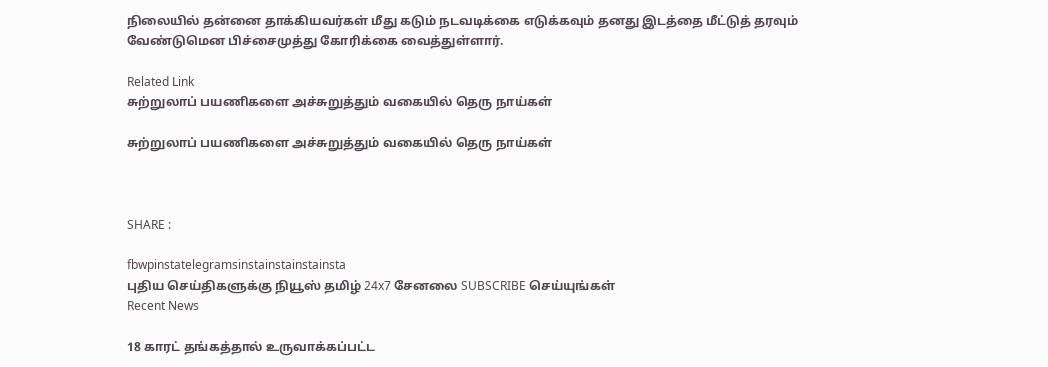நிலையில் தன்னை தாக்கியவர்கள் மீது கடும் நடவடிக்கை எடுக்கவும் தனது இடத்தை மீட்டுத் தரவும் வேண்டுமென பிச்சைமுத்து கோரிக்கை வைத்துள்ளார்.

Related Link
சுற்றுலாப் பயணிகளை அச்சுறுத்தும் வகையில் தெரு நாய்கள்

சுற்றுலாப் பயணிகளை அச்சுறுத்தும் வகையில் தெரு நாய்கள்



SHARE :

fbwpinstatelegramsinstainstainstainsta
புதிய செய்திகளுக்கு நியூஸ் தமிழ் 24x7 சேனலை SUBSCRIBE செய்யுங்கள்
Recent News

18 காரட் தங்கத்தால் உருவாக்கப்பட்ட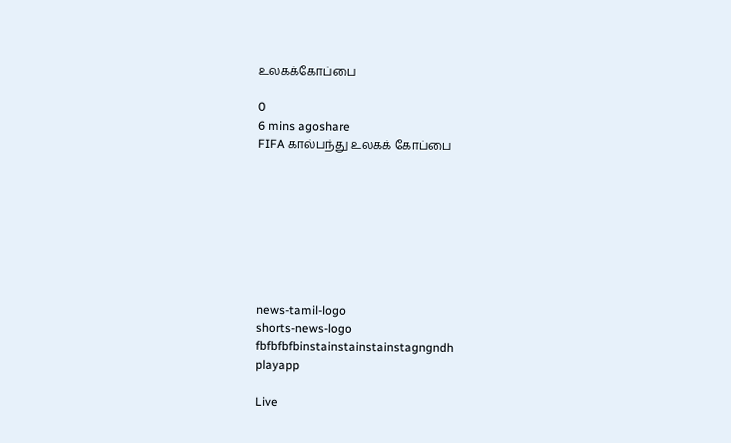உலகக்கோப்பை

0
6 mins agoshare
FIFA கால்பந்து உலகக் கோப்பை








news-tamil-logo
shorts-news-logo
fbfbfbfbinstainstainstainstagngndh
playapp

Live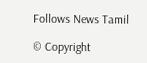Follows News Tamil

© Copyright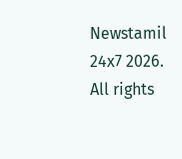Newstamil 24x7 2026. All rights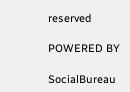reserved

POWERED BY

SocialBureau